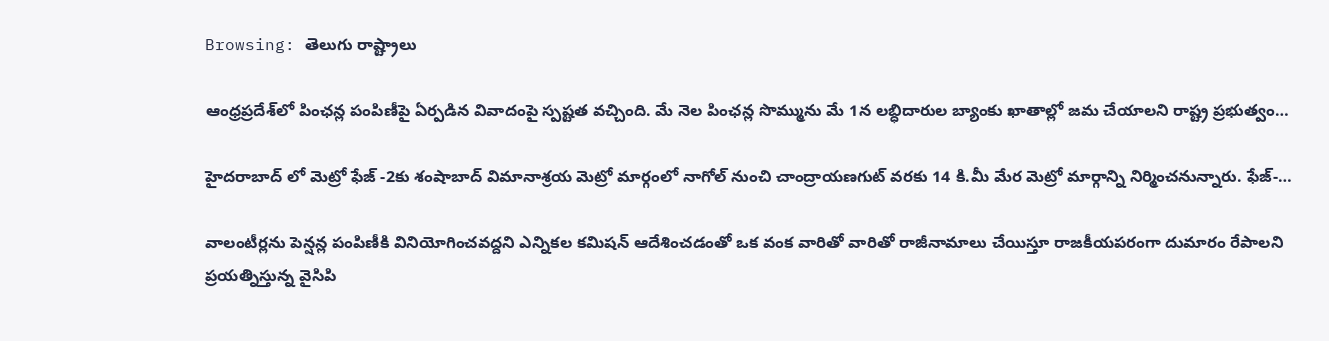Browsing: తెలుగు రాష్ట్రాలు

ఆంధ్రప్రదేశ్‌లో పింఛన్ల పంపిణీపై ఏర్పడిన వివాదంపై స్పష్టత వచ్చింది. మే నెల పింఛన్ల సొమ్మును మే 1న లబ్ధిదారుల బ్యాంకు ఖాతాల్లో జమ చేయాలని రాష్ట్ర ప్రభుత్వం…

హైదరాబాద్ లో మెట్రో ఫేజ్ -2కు శంషాబాద్ విమానాశ్రయ మెట్రో మార్గంలో నాగోల్ నుంచి చాంద్రాయణగుట్ వరకు 14 కి.మీ మేర మెట్రో మార్గాన్ని నిర్మించనున్నారు. ఫేజ్-…

వాలంటీర్లను పెన్షన్ల పంపిణీకి వినియోగించవద్దని ఎన్నికల కమిషన్ ఆదేశించడంతో ఒక వంక వారితో వారితో రాజీనామాలు చేయిస్తూ రాజకీయపరంగా దుమారం రేపాలని ప్రయత్నిస్తున్న వైసిపి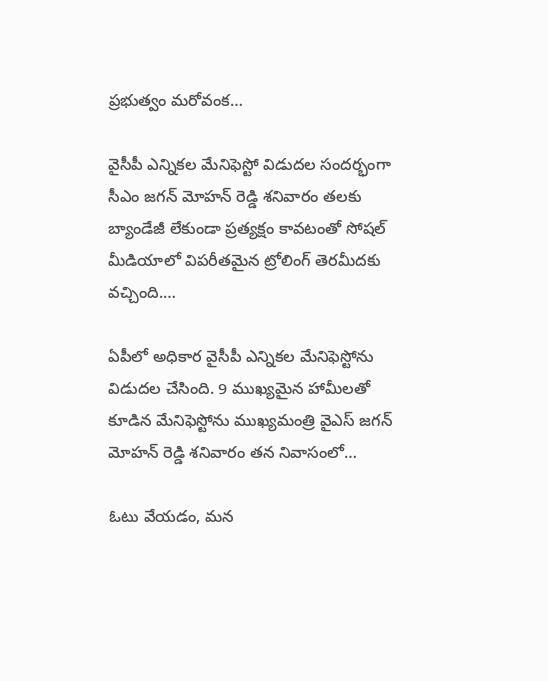ప్రభుత్వం మరోవంక…

వైసీపీ ఎన్నికల మేనిఫెస్టో విడుదల సందర్భంగా సీఎం జగన్ మోహన్ రెడ్డి శనివారం తలకు బ్యాండేజీ లేకుండా ప్రత్యక్షం కావటంతో సోషల్ మీడియాలో విపరీతమైన ట్రోలింగ్ తెరమీదకు వచ్చింది.…

ఏపీలో అధికార వైసీపీ ఎన్నికల మేనిఫెస్టోను విడుదల చేసింది. 9 ముఖ్యమైన హామీలతో కూడిన మేనిఫెస్టోను ముఖ్యమంత్రి వైఎస్‌ జగన్‌ మోహన్ రెడ్డి శనివారం తన నివాసంలో…

ఓటు వేయడం, మన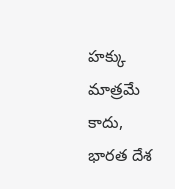హక్కు మాత్రమే కాదు, భారత దేశ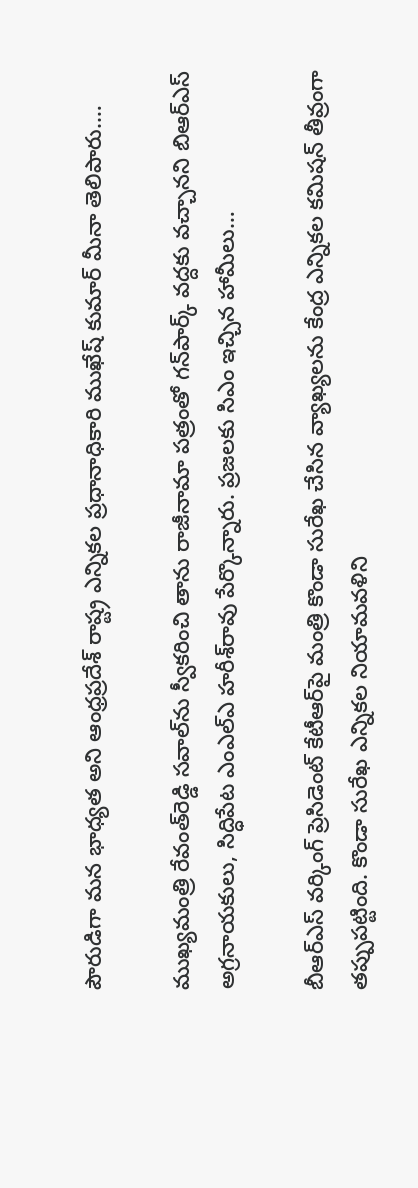పౌరుడిగా మన భాధ్యత అని ఆంధ్రప్రదేశ్‌ రాష్ట్ర ఎన్నికల ప్రధానాధికారి ముఖేష్ కుమార్ మీనా తెలిపారు.…

ముఖ్యమంత్రి రేవంత్‌రెడ్డి సవాల్‌ను స్వీకరించి తాను రాజీనామా పత్రంతో గన్‌పార్క్ వద్దకు వచ్చానని బిఆర్‌ఎస్ అగ్రనాయకులు, సిద్ధిపేట ఎంఎల్‌ఎ హరీశ్‌రావు పేర్కొన్నారు. ప్రజలకు సిఎం ఇచ్చిన హామీలు…

బీఆర్‌‌ఎస్‌ వర్కింగ్ ప్రెసిడెంట్ కేటీఆర్‌పై మంత్రి కొండా సురేఖ చేసిన వ్యాఖ్యలను కేంద్ర ఎన్నికల కమిషన్ తీవ్రంగా తప్పుపట్టింది. కొండా సురేఖ ఎన్నికల నియామవళిని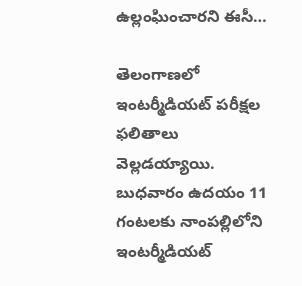ఉల్లంఘించారని ఈసీ…

తెలంగాణలో ఇంటర్మీడియట్‌ పరీక్షల ఫలితాలు వెల్లడయ్యాయి. బుధవారం ఉదయం 11 గంటలకు నాంపల్లిలోని ఇంటర్మీడియట్‌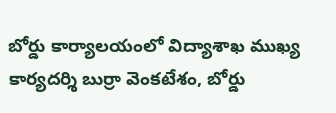బోర్డు కార్యాలయంలో విద్యాశాఖ ముఖ్య కార్యదర్శి బుర్రా వెంకటేశం, బోర్డు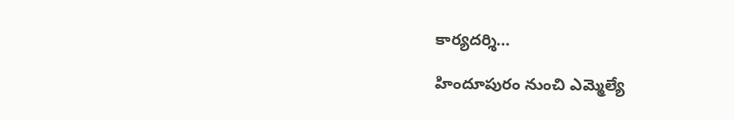కార్యదర్శి…

హిందూపురం నుంచి ఎమ్మెల్యే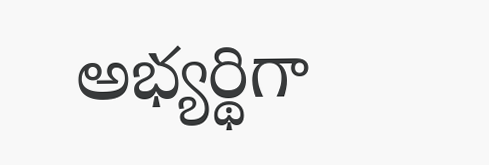అభ్యర్థిగా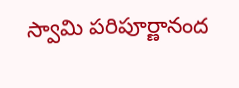స్వామి పరిపూర్ణానంద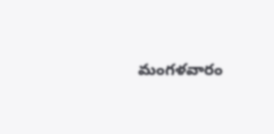మంగళవారం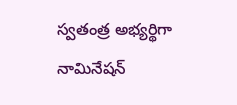స్వతంత్ర అభ్యర్థిగా నామినేషన్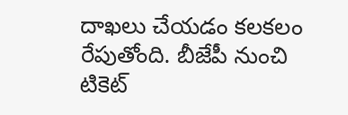దాఖలు చేయడం కలకలం రేపుతోంది. బీజేపీ నుంచి టికెట్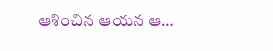ఆశించిన ఆయన ఆ…